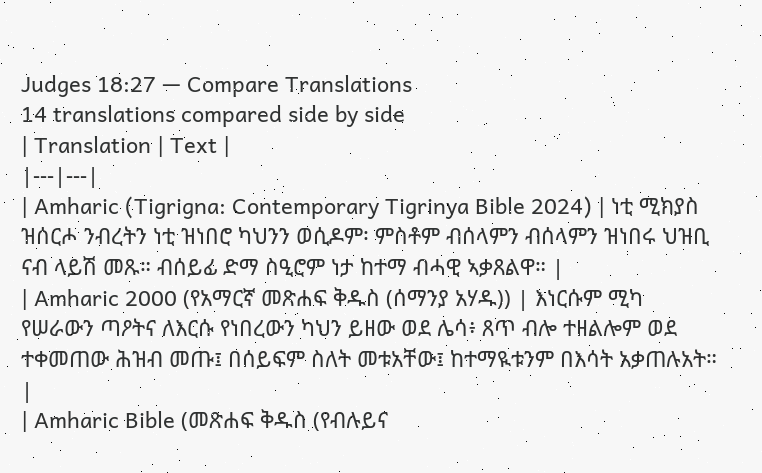Judges 18:27 — Compare Translations
14 translations compared side by side
| Translation | Text |
|---|---|
| Amharic (Tigrigna: Contemporary Tigrinya Bible 2024) | ነቲ ሚክያስ ዝሰርሖ ንብረትን ነቲ ዝነበሮ ካህንን ወሲዶም፡ ምስቶም ብሰላምን ብሰላምን ዝነበሩ ህዝቢ ናብ ላይሽ መጹ። ብሰይፊ ድማ ስዒሮም ነታ ከተማ ብሓዊ ኣቃጸልዋ። |
| Amharic 2000 (የአማርኛ መጽሐፍ ቅዱስ (ሰማንያ አሃዱ)) | እነርሱም ሚካ የሠራውን ጣዖትና ለእርሱ የነበረውን ካህን ይዘው ወደ ሌሳ፥ ጸጥ ብሎ ተዘልሎም ወደ ተቀመጠው ሕዝብ መጡ፤ በሰይፍም ስለት መቱአቸው፤ ከተማዪቱንም በእሳት አቃጠሉአት። |
| Amharic Bible (መጽሐፍ ቅዱስ (የብሉይና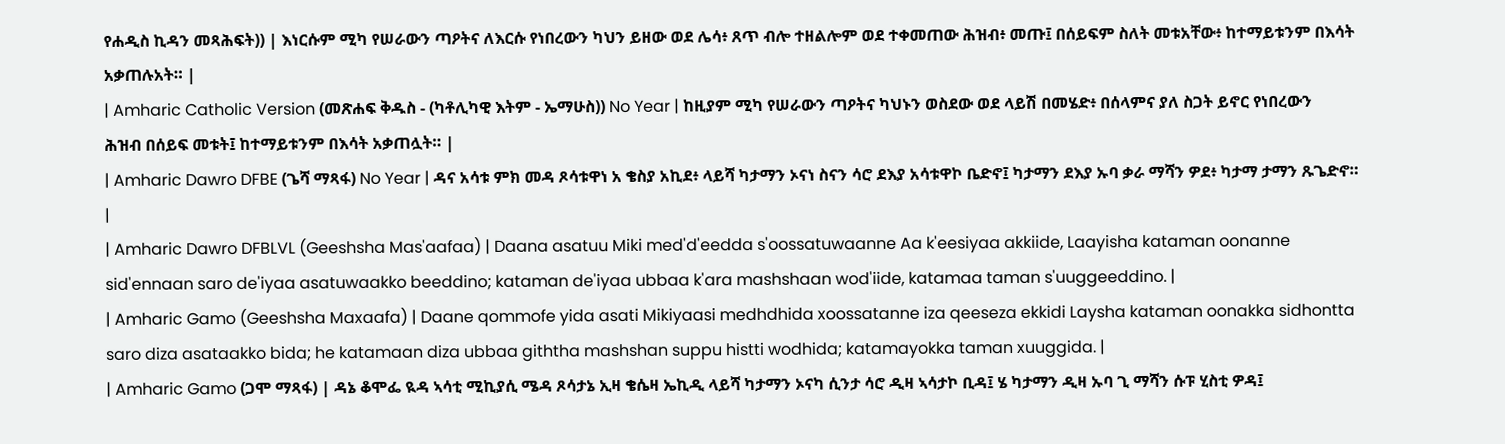የሐዲስ ኪዳን መጻሕፍት)) | እነርሱም ሚካ የሠራውን ጣዖትና ለእርሱ የነበረውን ካህን ይዘው ወደ ሌሳ፥ ጸጥ ብሎ ተዘልሎም ወደ ተቀመጠው ሕዝብ፥ መጡ፤ በሰይፍም ስለት መቱአቸው፥ ከተማይቱንም በእሳት አቃጠሉአት። |
| Amharic Catholic Version (መጽሐፍ ቅዱስ - (ካቶሊካዊ እትም - ኤማሁስ)) No Year | ከዚያም ሚካ የሠራውን ጣዖትና ካህኑን ወስደው ወደ ላይሽ በመሄድ፥ በሰላምና ያለ ስጋት ይኖር የነበረውን ሕዝብ በሰይፍ መቱት፤ ከተማይቱንም በእሳት አቃጠሏት። |
| Amharic Dawro DFBE (ጌሻ ማጻፋ) No Year | ዳና አሳቱ ምክ መዳ ጾሳቱዋነ አ ቄስያ አኪደ፥ ላይሻ ካታማን ኦናነ ስናን ሳሮ ደእያ አሳቱዋኮ ቤድኖ፤ ካታማን ደእያ ኡባ ቃራ ማሻን ዎደ፥ ካታማ ታማን ጹጌድኖ። |
| Amharic Dawro DFBLVL (Geeshsha Mas'aafaa) | Daana asatuu Miki med'd'eedda s'oossatuwaanne Aa k'eesiyaa akkiide, Laayisha kataman oonanne sid'ennaan saro de'iyaa asatuwaakko beeddino; kataman de'iyaa ubbaa k'ara mashshaan wod'iide, katamaa taman s'uuggeeddino. |
| Amharic Gamo (Geeshsha Maxaafa) | Daane qommofe yida asati Mikiyaasi medhdhida xoossatanne iza qeeseza ekkidi Laysha kataman oonakka sidhontta saro diza asataakko bida; he katamaan diza ubbaa giththa mashshan suppu histti wodhida; katamayokka taman xuuggida. |
| Amharic Gamo (ጋሞ ማጻፋ) | ዳኔ ቆሞፌ ዪዳ ኣሳቲ ሚኪያሲ ሜዳ ጾሳታኔ ኢዛ ቄሴዛ ኤኪዲ ላይሻ ካታማን ኦናካ ሲንታ ሳሮ ዲዛ ኣሳታኮ ቢዳ፤ ሄ ካታማን ዲዛ ኡባ ጊ ማሻን ሱፑ ሂስቲ ዎዳ፤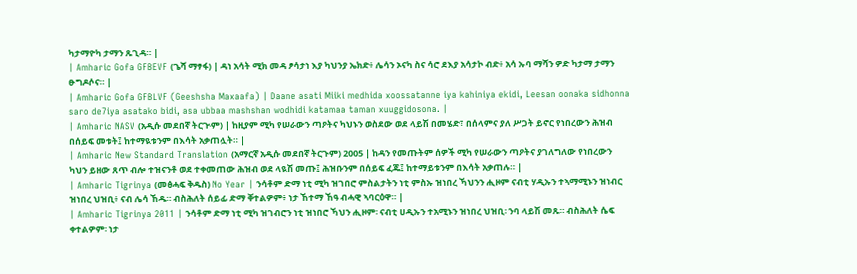ካታማዮካ ታማን ጹጊዳ። |
| Amharic Gofa GFBEVF (ጌሻ ማፃፋ) | ዳነ አሳት ሚክ መዳ ፆሳታነ እያ ካህንያ ኤክድ፥ ሌሳን ኦናካ ስና ሳሮ ደእያ አሳታኮ ብድ፥ አሳ ኡባ ማሻን ዎድ ካታማ ታማን ፁግዶሶና። |
| Amharic Gofa GFBLVF (Geeshsha Maxaafa) | Daane asati Miiki medhida xoossatanne iya kahiniya ekidi, Leesan oonaka sidhonna saro de7iya asatako bidi, asa ubbaa mashshan wodhidi katamaa taman xuuggidosona. |
| Amharic NASV (አዲሱ መደበኛ ትርጒም) | ከዚያም ሚካ የሠራውን ጣዖትና ካህኑን ወስደው ወደ ላይሽ በመሄድ፣ በሰላምና ያለ ሥጋት ይኖር የነበረውን ሕዝብ በሰይፍ መቱት፤ ከተማዪቱንም በእሳት አቃጠሏት። |
| Amharic New Standard Translation (አማርኛ አዲሱ መደበኛ ትርጉም) 2005 | ከዳን የመጡትም ሰዎች ሚካ የሠራውን ጣዖትና ያገለግለው የነበረውን ካህን ይዘው ጸጥ ብሎ ተዝናንቶ ወደ ተቀመጠው ሕዝብ ወደ ላዪሽ መጡ፤ ሕዝቡንም በሰይፍ ፈጁ፤ ከተማይቱንም በእሳት አቃጠሉ። |
| Amharic Tigrinya (መፅሓፍ ቅዱስ) No Year | ንሳቶም ድማ ነቲ ሚካ ዝገበሮ ምስልታትን ነቲ ምስኡ ዝነበረ ኻህንን ሒዞም ናብቲ ሃዲኡን ተኣማሚኑን ዝነብር ዝነበረ ህዝቢ፥ ናብ ሌሳ ኸዱ። ብስሕለት ሰይፊ ድማ ቐተልዎም፥ ነታ ኸተማ ኸዓ ብሓዊ ኣባርዕዋ። |
| Amharic Tigrinya 2011 | ንሳቶም ድማ ነቲ ሚካ ዝገብሮን ነቲ ዝነበሮ ኻህን ሒዞም፡ ናብቲ ሀዲኡን ተአሚኑን ዝነበረ ህዝቢ፡ ንባ ላይሽ መጹ። ብስሕለት ሴፍ ቀተልዎም፡ ነታ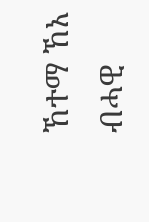ኸተማ ኸአ ብሓዊ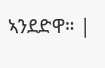ኣንደድዋ። |